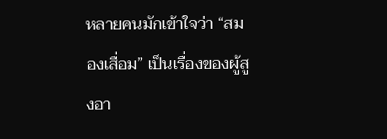หลายคนมักเข้าใจว่า “สมองเสื่อม” เป็นเรื่องของผู้สูงอา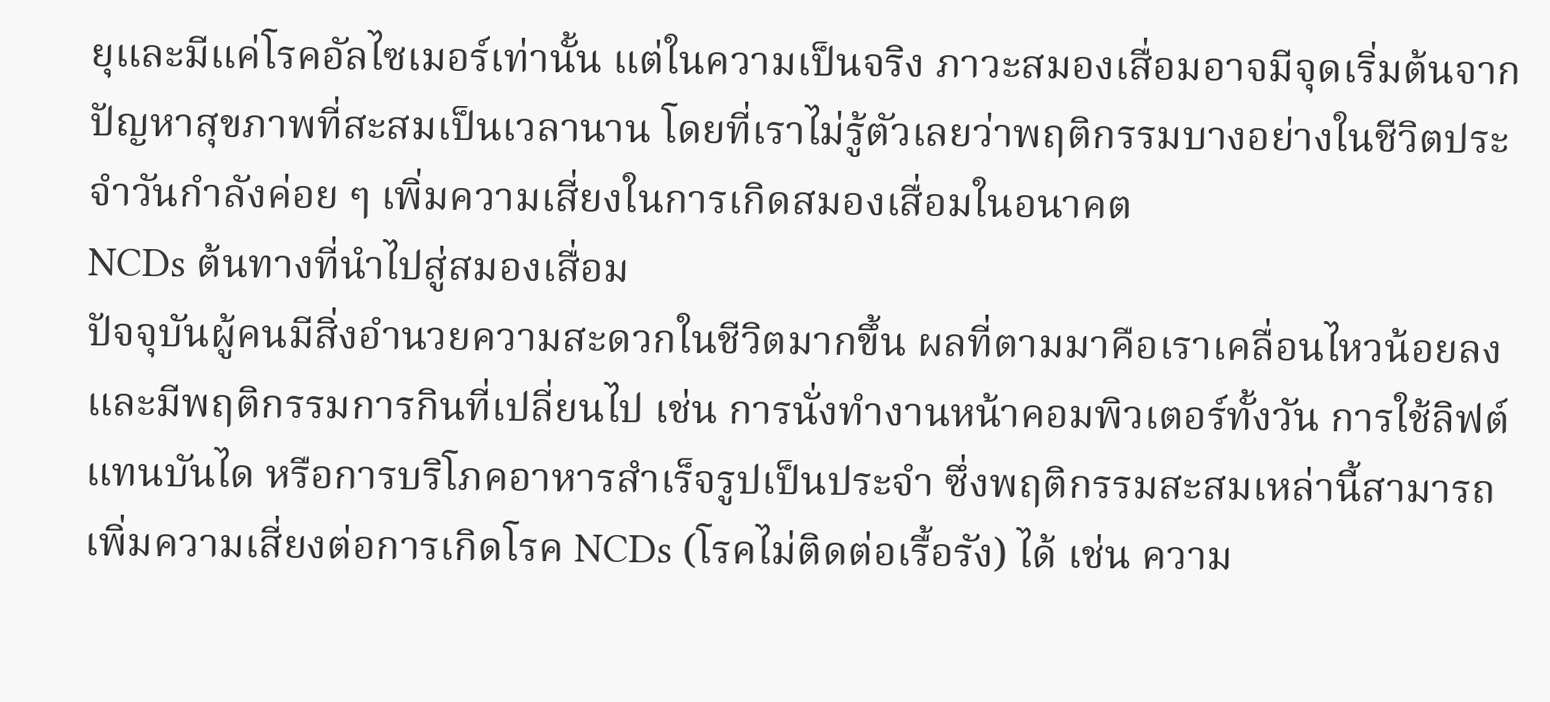ยุและมีแค่โรคอัลไซเมอร์เท่านั้น แต่ในความเป็นจริง ภาวะสมองเสื่อมอาจมีจุดเริ่มต้นจากปัญหาสุขภาพที่สะสมเป็นเวลานาน โดยที่เราไม่รู้ตัวเลยว่าพฤติกรรมบางอย่างในชีวิตประจำวันกำลังค่อย ๆ เพิ่มความเสี่ยงในการเกิดสมองเสื่อมในอนาคต
NCDs ต้นทางที่นำไปสู่สมองเสื่อม
ปัจจุบันผู้คนมีสิ่งอำนวยความสะดวกในชีวิตมากขึ้น ผลที่ตามมาคือเราเคลื่อนไหวน้อยลงและมีพฤติกรรมการกินที่เปลี่ยนไป เช่น การนั่งทำงานหน้าคอมพิวเตอร์ทั้งวัน การใช้ลิฟต์แทนบันได หรือการบริโภคอาหารสำเร็จรูปเป็นประจำ ซึ่งพฤติกรรมสะสมเหล่านี้สามารถเพิ่มความเสี่ยงต่อการเกิดโรค NCDs (โรคไม่ติดต่อเรื้อรัง) ได้ เช่น ความ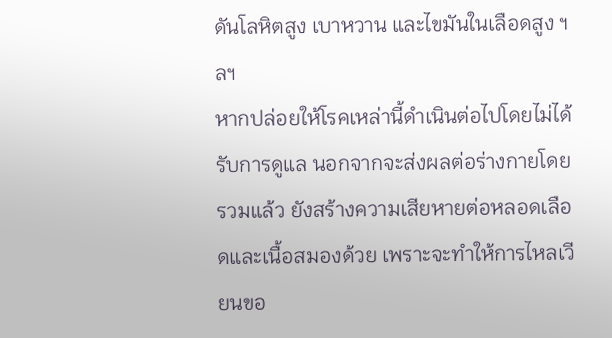ดันโลหิตสูง เบาหวาน และไขมันในเลือดสูง ฯลฯ
หากปล่อยให้โรคเหล่านี้ดำเนินต่อไปโดยไม่ได้รับการดูแล นอกจากจะส่งผลต่อร่างกายโดยรวมแล้ว ยังสร้างความเสียหายต่อหลอดเลือดและเนื้อสมองด้วย เพราะจะทำให้การไหลเวียนขอ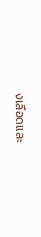งเลือดและ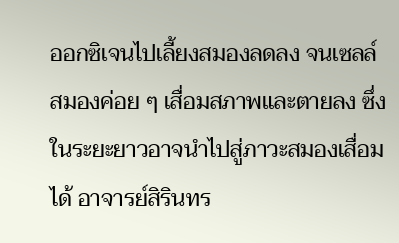ออกซิเจนไปเลี้ยงสมองลดลง จนเซลล์สมองค่อย ๆ เสื่อมสภาพและตายลง ซึ่งในระยะยาวอาจนำไปสู่ภาวะสมองเสื่อมได้ อาจารย์สิรินทร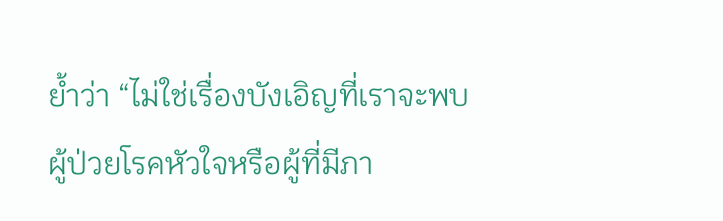ย้ำว่า “ไม่ใช่เรื่องบังเอิญที่เราจะพบผู้ป่วยโรคหัวใจหรือผู้ที่มีภา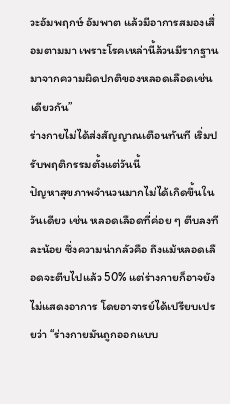วะอัมพฤกษ์ อัมพาต แล้วมีอาการสมองเสื่อมตามมา เพราะโรคเหล่านี้ล้วนมีรากฐานมาจากความผิดปกติของหลอดเลือดเช่นเดียวกัน”
ร่างกายไม่ได้ส่งสัญญาณเตือนทันที เริ่มปรับพฤติกรรมตั้งแต่วันนี้
ปัญหาสุขภาพจำนวนมากไม่ได้เกิดขึ้นในวันเดียว เช่น หลอดเลือดที่ค่อย ๆ ตีบลงทีละน้อย ซึ่งความน่ากลัวคือ ถึงแม้หลอดเลือดจะตีบไปแล้ว 50% แต่ร่างกายก็อาจยังไม่แสดงอาการ โดยอาจารย์ได้เปรียบเปรยว่า “ร่างกายมันถูกออกแบบ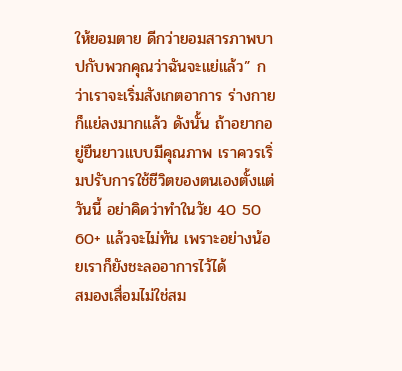ให้ยอมตาย ดีกว่ายอมสารภาพบาปกับพวกคุณว่าฉันจะแย่แล้ว” กว่าเราจะเริ่มสังเกตอาการ ร่างกายก็แย่ลงมากแล้ว ดังนั้น ถ้าอยากอยู่ยืนยาวแบบมีคุณภาพ เราควรเริ่มปรับการใช้ชีวิตของตนเองตั้งแต่วันนี้ อย่าคิดว่าทำในวัย 40 50 60+ แล้วจะไม่ทัน เพราะอย่างน้อยเราก็ยังชะลออาการไว้ได้
สมองเสื่อมไม่ใช่สม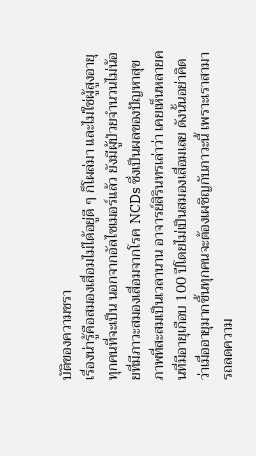บัติของความชรา
เรื่องน่ารู้คือสมองเสื่อมไม่ได้อยู่ดี ๆ ก็โผล่มา และไม่ใช่ผู้สูงอายุทุกคนที่จะเป็น นอกจากอัลไซเมอร์แล้ว ยังมีผู้ป่วยจำนวนไม่น้อยที่มีภาวะสมองเสื่อมจากโรค NCDs ซึ่งเป็นผลของปัญหาสุขภาพที่สะสมเป็นเวลานาน อาจารย์สิรินทรเล่าว่า เคยเห็นหลายคนที่มีอายุเกือบ 100 ปีโดยไม่เป็นสมองเสื่อมเลย ดังนั้นอย่าคิดว่าเมื่ออายุมากขึ้นทุกคนจะต้องเผชิญกับภาวะนี้ เพราะเราสามารถลดความ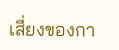เสี่ยงของกา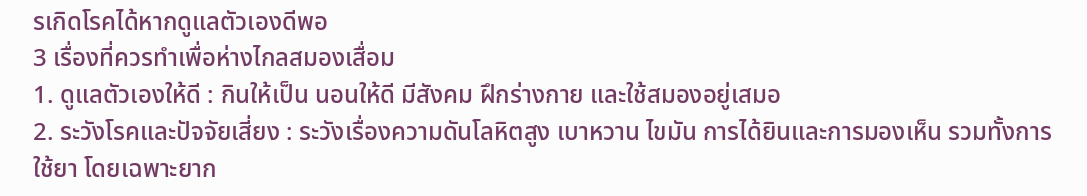รเกิดโรคได้หากดูแลตัวเองดีพอ
3 เรื่องที่ควรทำเพื่อห่างไกลสมองเสื่อม
1. ดูแลตัวเองให้ดี : กินให้เป็น นอนให้ดี มีสังคม ฝึกร่างกาย และใช้สมองอยู่เสมอ
2. ระวังโรคและปัจจัยเสี่ยง : ระวังเรื่องความดันโลหิตสูง เบาหวาน ไขมัน การได้ยินและการมองเห็น รวมทั้งการใช้ยา โดยเฉพาะยาก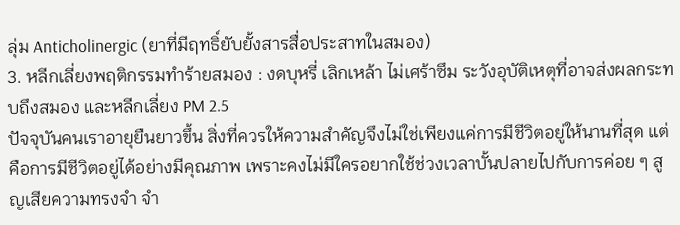ลุ่ม Anticholinergic (ยาที่มีฤทธิ์ยับยั้งสารสื่อประสาทในสมอง)
3. หลีกเลี่ยงพฤติกรรมทำร้ายสมอง : งดบุหรี่ เลิกเหล้า ไม่เศร้าซึม ระวังอุบัติเหตุที่อาจส่งผลกระทบถึงสมอง และหลีกเลี่ยง PM 2.5
ปัจจุบันคนเราอายุยืนยาวขึ้น สิ่งที่ควรให้ความสำคัญจึงไม่ใช่เพียงแค่การมีชีวิตอยู่ให้นานที่สุด แต่คือการมีชีวิตอยู่ได้อย่างมีคุณภาพ เพราะคงไม่มีใครอยากใช้ช่วงเวลาบั้นปลายไปกับการค่อย ๆ สูญเสียความทรงจำ จำ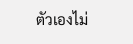ตัวเองไม่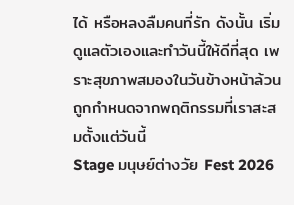ได้ หรือหลงลืมคนที่รัก ดังนั้น เริ่มดูแลตัวเองและทำวันนี้ให้ดีที่สุด เพราะสุขภาพสมองในวันข้างหน้าล้วนถูกกำหนดจากพฤติกรรมที่เราสะสมตั้งแต่วันนี้
Stage มนุษย์ต่างวัย Fest 2026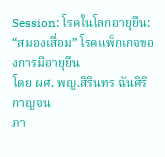Session: โรคในโลกอายุยืน: “สมองเสื่อม” โรคแพ็กเกจของการมีอายุยืน
โดย ผศ. พญ.สิรินทร ฉันศิริกาญจน
ภา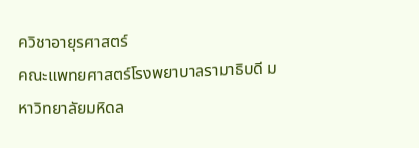ควิชาอายุรศาสตร์
คณะแพทยศาสตร์โรงพยาบาลรามาธิบดี มหาวิทยาลัยมหิดล